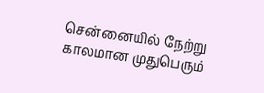சென்னையில் நேற்று காலமான முதுபெரும்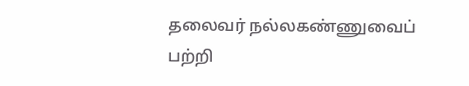தலைவர் நல்லகண்ணுவைப் பற்றி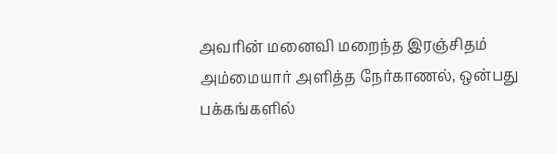அவரின் மனைவி மறைந்த இரஞ்சிதம் அம்மையார் அளித்த நேர்காணல், ஒன்பது பக்கங்களில்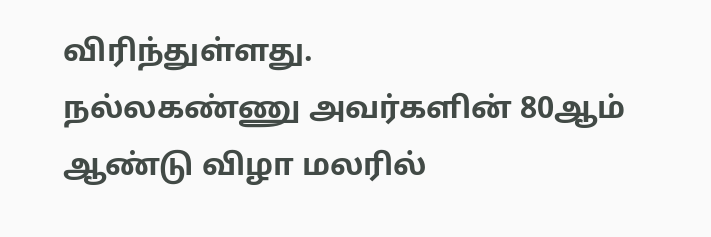விரிந்துள்ளது.
நல்லகண்ணு அவர்களின் 80ஆம் ஆண்டு விழா மலரில்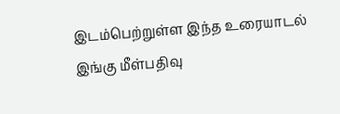இடம்பெற்றுள்ள இந்த உரையாடல் இங்கு மீள்பதிவு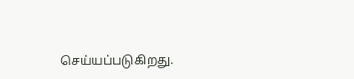செய்யப்படுகிறது.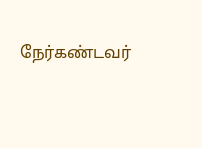நேர்கண்டவர்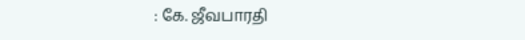: கே. ஜீவபாரதி